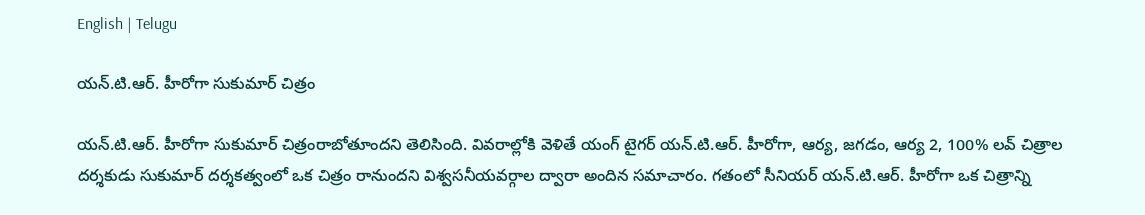English | Telugu

యన్.టి.ఆర్. హీరోగా సుకుమార్ చిత్రం

యన్.టి.ఆర్. హీరోగా సుకుమార్ చిత్రంరాబోతూందని తెలిసింది. వివరాల్లోకి వెళితే యంగ్ టైగర్ యన్.టి.ఆర్. హీరోగా, ఆర్య, జగడం, ఆర్య 2, 100% లవ్ చిత్రాల దర్శకుడు సుకుమార్ దర్శకత్వంలో ఒక చిత్రం రానుందని విశ్వసనీయవర్గాల ద్వారా అందిన సమాచారం. గతంలో సీనియర్ యన్.టి.ఆర్. హీరోగా ఒక చిత్రాన్ని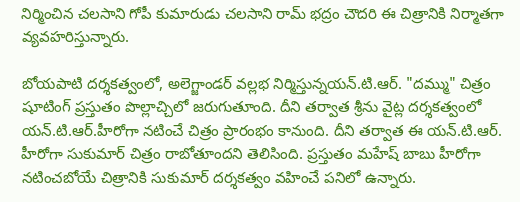నిర్మించిన చలసాని గోపీ కుమారుడు చలసాని రామ్ భద్రం చౌదరి ఈ చిత్రానికి నిర్మాతగా వ్యవహరిస్తున్నారు.

బోయపాటి దర్శకత్వంలో, అలెగ్జాండర్ వల్లభ నిర్మిస్తున్నయన్.టి.ఆర్. "దమ్ము" చిత్రం షూటింగ్ ప్రస్తుతం పొల్లాచ్చిలో జరుగుతూంది. దీని తర్వాత శ్రీను వైట్ల దర్శకత్వంలో యన్.టి.ఆర్.హీరోగా నటించే చిత్రం ప్రారంభం కానుంది. దీని తర్వాత ఈ యన్.టి.ఆర్. హీరోగా సుకుమార్ చిత్రం రాబోతూందని తెలిసింది. ప్రస్తుతం మహేష్ బాబు హీరోగా నటించబోయే చిత్రానికి సుకుమార్ దర్శకత్వం వహించే పనిలో ఉన్నారు.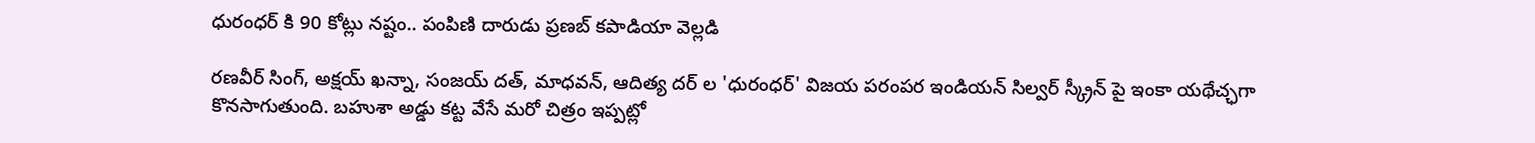ధురంధర్ కి 90 కోట్లు నష్టం.. పంపిణి దారుడు ప్రణబ్ కపాడియా వెల్లడి

రణవీర్ సింగ్, అక్షయ్ ఖన్నా, సంజయ్ దత్, మాధవన్, ఆదిత్య దర్ ల 'ధురంధర్' విజయ పరంపర ఇండియన్ సిల్వర్ స్క్రీన్ పై ఇంకా యథేచ్ఛగా కొనసాగుతుంది. బహుశా అడ్డు కట్ట వేసే మరో చిత్రం ఇప్పట్లో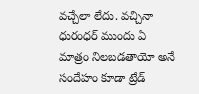వచ్చేలా లేదు. వచ్చినా ధురంధర్ ముందు ఏ మాత్రం నిలబడతాయో అనే సందేహం కూడా ట్రేడ్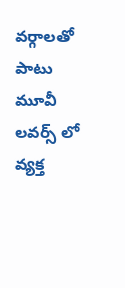వర్గాలతో పాటు మూవీ లవర్స్ లో వ్యక్త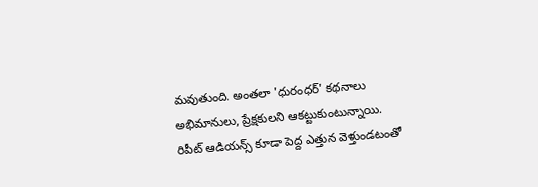మవుతుంది. అంతలా 'ధురంధర్' కథనాలు అభిమానులు, ప్రేక్షకులని ఆకట్టుకుంటున్నాయి. రిపీట్ ఆడియన్స్ కూడా పెద్ద ఎత్తున వెళ్తుండటంతో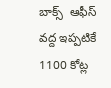బాక్స్  ఆఫీస్ వద్ద ఇప్పటికే 1100 కోట్ల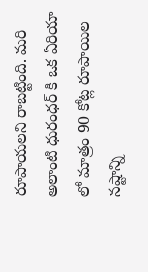రూపాయలని రాబట్టింది. మరి అలాంటి ధురంధర్ కి ఒక ఏరియా లో మాత్రం 90 కోట్ల రూపాయిల నష్టాన్ని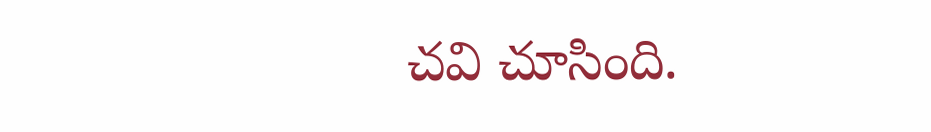చవి చూసింది.